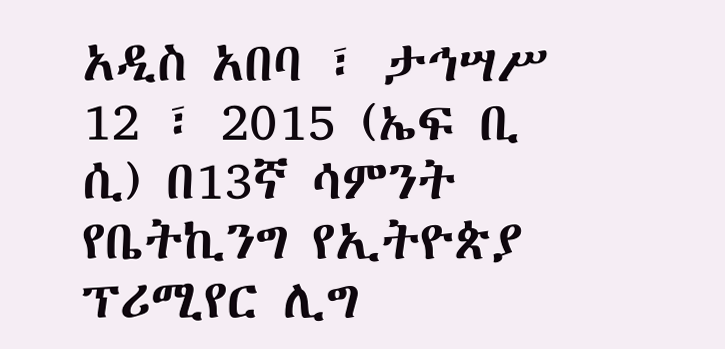አዲስ አበባ ፣ ታኅሣሥ 12 ፣ 2015 (ኤፍ ቢ ሲ) በ13ኛ ሳምንት የቤትኪንግ የኢትዮጵያ ፕሪሚየር ሊግ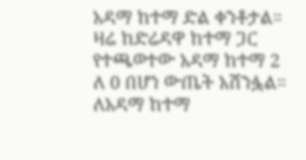አዳማ ከተማ ድል ቀንቶታል።
ዛሬ ከድሬዳዋ ከተማ ጋር የተጫወተው አዳማ ከተማ 2 ለ 0 በሆነ ውጤት አሸንፏል።
ለአዳማ ከተማ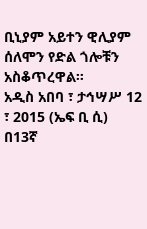ቢኒያም አይተን ዊሊያም ሰለሞን የድል ጎሎቹን አስቆጥረዋል።
አዲስ አበባ ፣ ታኅሣሥ 12 ፣ 2015 (ኤፍ ቢ ሲ) በ13ኛ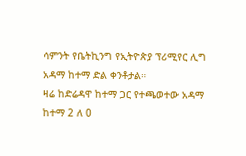ሳምንት የቤትኪንግ የኢትዮጵያ ፕሪሚየር ሊግ አዳማ ከተማ ድል ቀንቶታል።
ዛሬ ከድሬዳዋ ከተማ ጋር የተጫወተው አዳማ ከተማ 2 ለ 0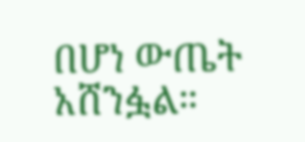በሆነ ውጤት አሸንፏል።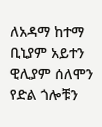ለአዳማ ከተማ ቢኒያም አይተን ዊሊያም ሰለሞን የድል ጎሎቹን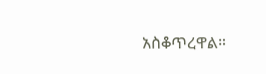አስቆጥረዋል።